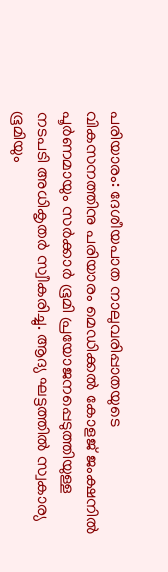പരിയാരം: ദേശീയപാത നാലുവരിപ്പാതയുടെ വികസനത്തിനു പരിയാരം മെഡിക്കല്‍ കോളജ് ജംക്ഷനില്‍ പൂര്‍ണമായും സര്‍ക്കാര്‍ ഭൂമി പ്രയോജനപ്പെടുത്തിയുള്ള നടപടി അധികൃതര്‍ സ്വീകരിച്ചു. ആദ്യ ഘട്ടത്തില്‍ സ്വകാര്യ ഭൂമിയും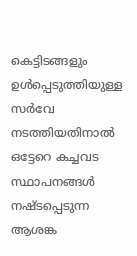കെട്ടിടങ്ങളും ഉള്‍പ്പെടുത്തിയുള്ള സര്‍വേ നടത്തിയതിനാല്‍ ഒട്ടേറെ കച്ചവട സ്ഥാപനങ്ങള്‍ നഷ്ടപ്പെടുന്ന ആശങ്ക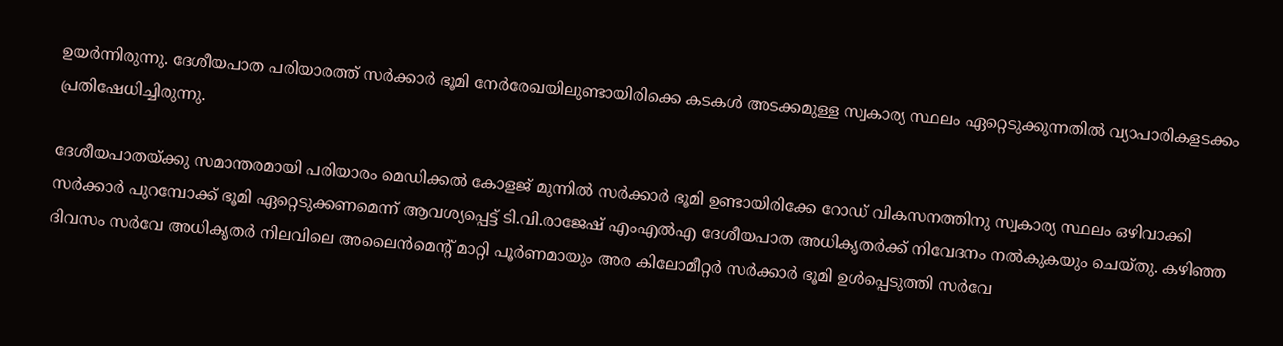ഉയര്‍ന്നിരുന്നു. ദേശീയപാത പരിയാരത്ത് സര്‍ക്കാര്‍ ഭൂമി നേര്‍രേഖയിലുണ്ടായിരിക്കെ കടകള്‍ അടക്കമുള്ള സ്വകാര്യ സ്ഥലം ഏറ്റെടുക്കുന്നതില്‍ വ്യാപാരികളടക്കം പ്രതിഷേധിച്ചിരുന്നു.

ദേശീയപാതയ്ക്കു സമാന്തരമായി പരിയാരം മെഡിക്കല്‍ കോളജ് മുന്നില്‍ സര്‍ക്കാര്‍ ഭൂമി ഉണ്ടായിരിക്കേ റോഡ് വികസനത്തിനു സ്വകാര്യ സ്ഥലം ഒഴിവാക്കി സര്‍ക്കാര്‍ പുറമ്പോക്ക് ഭൂമി ഏറ്റെടുക്കണമെന്ന് ആവശ്യപ്പെട്ട് ടി.വി.രാജേഷ് എംഎല്‍എ ദേശീയപാത അധികൃതര്‍ക്ക് നിവേദനം നല്‍കുകയും ചെയ്തു. കഴിഞ്ഞ ദിവസം സര്‍വേ അധികൃതര്‍ നിലവിലെ അലൈന്‍മെന്റ് മാറ്റി പൂര്‍ണമായും അര കിലോമീറ്റര്‍ സര്‍ക്കാര്‍ ഭൂമി ഉള്‍പ്പെടുത്തി സര്‍വേ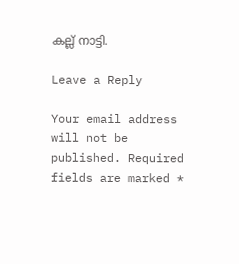കല്ല് നാട്ടി.

Leave a Reply

Your email address will not be published. Required fields are marked *